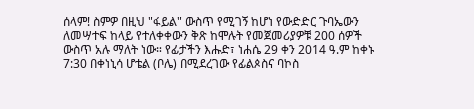ሰላም! ስምዎ በዚህ "ፋይል" ውስጥ የሚገኝ ከሆነ የውድድር ጉባኤውን ለመሣተፍ ከላይ የተለቀቀውን ቅጽ ከሞሉት የመጀመሪያዎቹ 200 ሰዎች ውስጥ አሉ ማለት ነው። የፊታችን እሑድ፣ ነሐሴ 29 ቀን 2014 ዓ.ም ከቀኑ 7:30 በቀነኒሳ ሆቴል (ቦሌ) በሚደረገው የፊልጶስና ባኮስ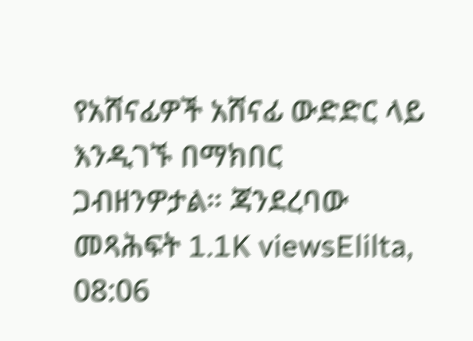የአሸናፊዎች አሸናፊ ውድድር ላይ እንዲገኙ በማክበር ጋብዘንዎታል። ጃንደረባው መጻሕፍት 1.1K viewsElilta, 08:06